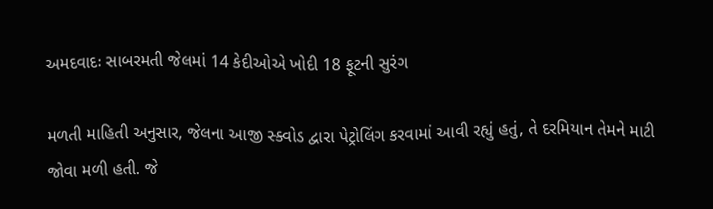અમદવાદઃ સાબરમતી જેલમાં 14 કેદીઓએ ખોદી 18 ફૂટની સુરંગ

મળતી માહિતી અનુસાર, જેલના આજી સ્ક્વોડ દ્વારા પેટ્રોલિંગ કરવામાં આવી રહ્યું હતું, તે દરમિયાન તેમને માટી જોવા મળી હતી. જે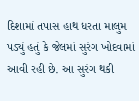દિશામાં તપાસ હાથ ધરતા માલુમ પડ્યું હતું કે જેલમાં સુરંગ ખોદવામાં આવી રહી છે. આ સુરંગ થકી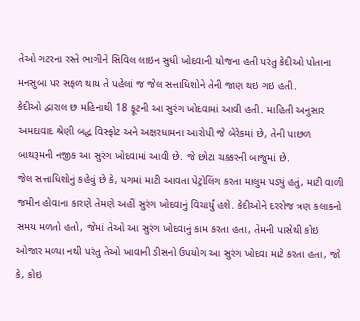તેઓ ગટરના રસ્તે ભાગીને સિવિલ લાઇન સુધી ખોદવાની યોજના હતી પરંતુ કેદીઓ પોતાના મનસુબા પર સફળ થાય તે પહેલાં જ જેલ સત્તાધિશોને તેની જાણ થઇ ગઇ હતી.
કેદીઓ દ્વારાલ છ મહિનાથી 18 ફૂટની આ સુરંગ ખોદવામાં આવી હતી. માહિતી અનુસાર અમદાવાદ શ્રેણી બદ્ધ વિસ્ફોટ અને અક્ષરધામના આરોપી જે બેરેકમાં છે, તેની પાછળ બાથરૂમની નજીક આ સુરંગ ખોદવામાં આવી છે. જે છોટા ચક્કરની બાજુમાં છે.
જેલ સત્તાધિશોનું કહેવું છે કે, પગમાં માટી આવતા પેટ્રોલિંગ કરતા માલુમ પડ્યું હતું, માટી વાળી જમીન હોવાના કારણે તેમણે અહીં સુરંગ ખોદવાનું વિચાર્યું હશે. કેદીઓને દરરોજ ત્રણ કલાકનો સમય મળતો હતો, જેમાં તેઓ આ સુરંગ ખોદવાનું કામ કરતા હતા, તેમની પાસેથી કોઇ ઓજાર મળ્યા નથી પરંતુ તેઓ ખાવાની ડીસનો ઉપયોગ આ સુરંગ ખોદવા માટે કરતા હતા, જો કે, કોઇ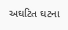અઘટિત ઘટના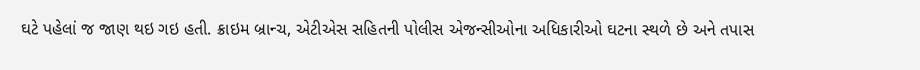ઘટે પહેલાં જ જાણ થઇ ગઇ હતી. ક્રાઇમ બ્રાન્ચ, એટીએસ સહિતની પોલીસ એજન્સીઓના અધિકારીઓ ઘટના સ્થળે છે અને તપાસ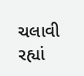ચલાવી રહ્યાં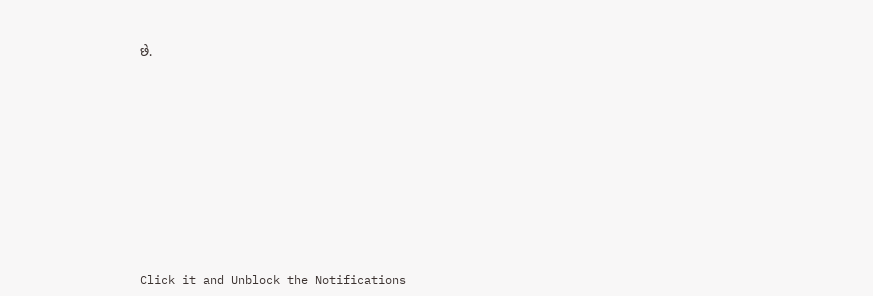છે.












Click it and Unblock the Notifications